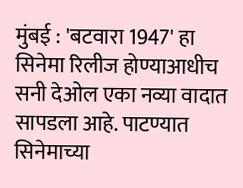मुंबई : 'बटवारा 1947' हा सिनेमा रिलीज होण्याआधीच सनी देओल एका नव्या वादात सापडला आहे. पाटण्यात सिनेमाच्या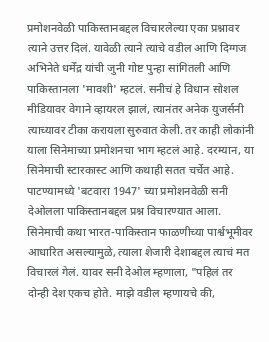प्रमोशनवेळी पाकिस्तानबद्दल विचारलेल्या एका प्रश्नावर त्याने उत्तर दिलं. यावेळी त्याने त्याचे वडील आणि दिग्गज अभिनेते धर्मेंद्र यांची जुनी गोष्ट पुन्हा सांगितली आणि पाकिस्तानला 'मावशी' म्हटलं. सनीचं हे विधान सोशल मीडियावर वेगाने व्हायरल झालं, त्यानंतर अनेक युजर्सनी त्याच्यावर टीका करायला सुरुवात केली. तर काही लोकांनी याला सिनेमाच्या प्रमोशनचा भाग म्हटलं आहे. दरम्यान, या सिनेमाची स्टारकास्ट आणि कथाही सतत चर्चेत आहे.
पाटण्यामध्ये 'बटवारा 1947' च्या प्रमोशनवेळी सनी देओलला पाकिस्तानबद्दल प्रश्न विचारण्यात आला. सिनेमाची कथा भारत-पाकिस्तान फाळणीच्या पार्श्वभूमीवर आधारित असल्यामुळे, त्याला शेजारी देशाबद्दल त्याचं मत विचारलं गेलं. यावर सनी देओल म्हणाला, "पहिलं तर दोन्ही देश एकच होते. माझे वडील म्हणायचे की,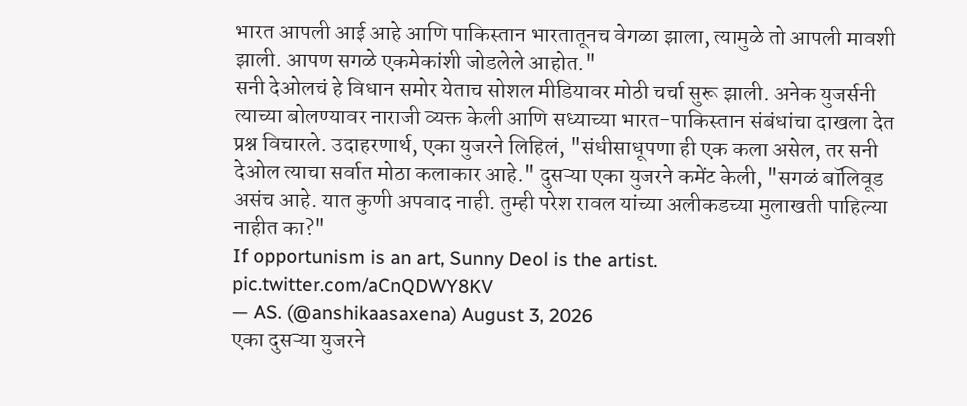भारत आपली आई आहे आणि पाकिस्तान भारतातूनच वेगळा झाला, त्यामुळे तो आपली मावशी झाली. आपण सगळे एकमेकांशी जोडलेले आहोत."
सनी देओलचं हे विधान समोर येताच सोशल मीडियावर मोठी चर्चा सुरू झाली. अनेक युजर्सनी त्याच्या बोलण्यावर नाराजी व्यक्त केली आणि सध्याच्या भारत-पाकिस्तान संबंधांचा दाखला देत प्रश्न विचारले. उदाहरणार्थ, एका युजरने लिहिलं, "संधीसाधूपणा ही एक कला असेल, तर सनी देओल त्याचा सर्वात मोठा कलाकार आहे." दुसऱ्या एका युजरने कमेंट केली, "सगळं बॉलिवूड असंच आहे. यात कुणी अपवाद नाही. तुम्ही परेश रावल यांच्या अलीकडच्या मुलाखती पाहिल्या नाहीत का?"
If opportunism is an art, Sunny Deol is the artist. pic.twitter.com/aCnQDWY8KV
— AS. (@anshikaasaxena) August 3, 2026
एका दुसऱ्या युजरने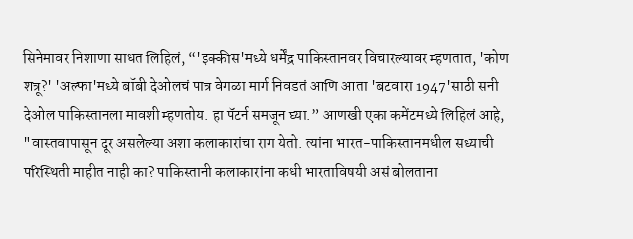सिनेमावर निशाणा साधत लिहिलं, “'इक्कीस'मध्ये धर्मेंद्र पाकिस्तानवर विचारल्यावर म्हणतात, 'कोण शत्रू?' 'अल्फा'मध्ये बॉबी देओलचं पात्र वेगळा मार्ग निवडतं आणि आता 'बटवारा 1947'साठी सनी देओल पाकिस्तानला मावशी म्हणतोय. हा पॅटर्न समजून घ्या.” आणखी एका कमेंटमध्ये लिहिलं आहे, "वास्तवापासून दूर असलेल्या अशा कलाकारांचा राग येतो. त्यांना भारत-पाकिस्तानमधील सध्याची परिस्थिती माहीत नाही का? पाकिस्तानी कलाकारांना कधी भारताविषयी असं बोलताना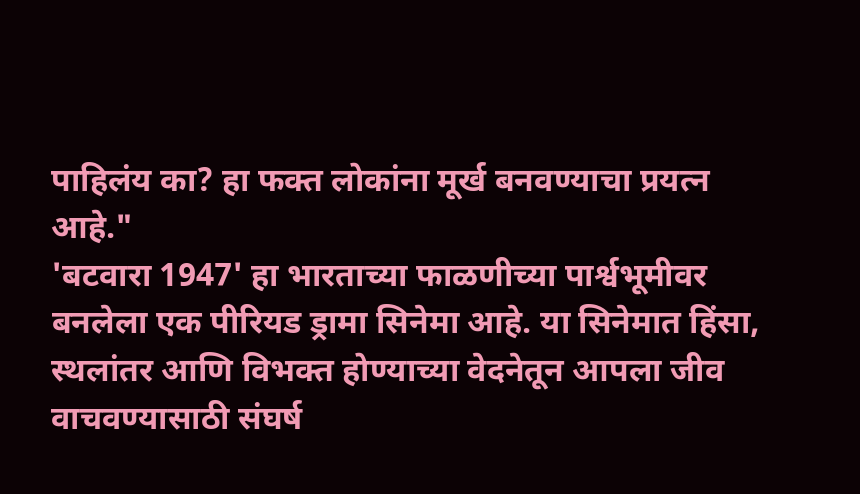पाहिलंय का? हा फक्त लोकांना मूर्ख बनवण्याचा प्रयत्न आहे."
'बटवारा 1947' हा भारताच्या फाळणीच्या पार्श्वभूमीवर बनलेला एक पीरियड ड्रामा सिनेमा आहे. या सिनेमात हिंसा, स्थलांतर आणि विभक्त होण्याच्या वेदनेतून आपला जीव वाचवण्यासाठी संघर्ष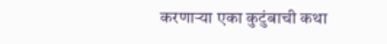करणाऱ्या एका कुटुंबाची कथा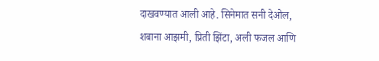दाखवण्यात आली आहे. सिनेमात सनी देओल, शबाना आझमी, प्रिती झिंटा, अली फजल आणि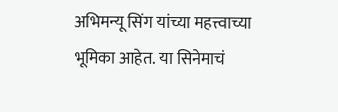अभिमन्यू सिंग यांच्या महत्त्वाच्या भूमिका आहेत. या सिनेमाचं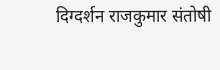दिग्दर्शन राजकुमार संतोषी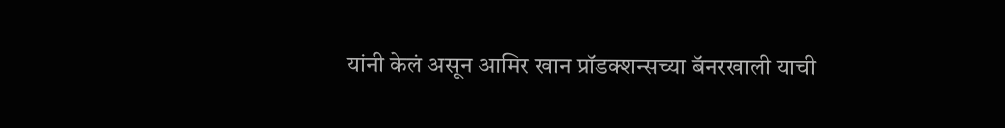यांनी केलं असून आमिर खान प्रॉडक्शन्सच्या बॅनरखाली याची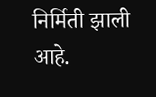निर्मिती झाली आहे.